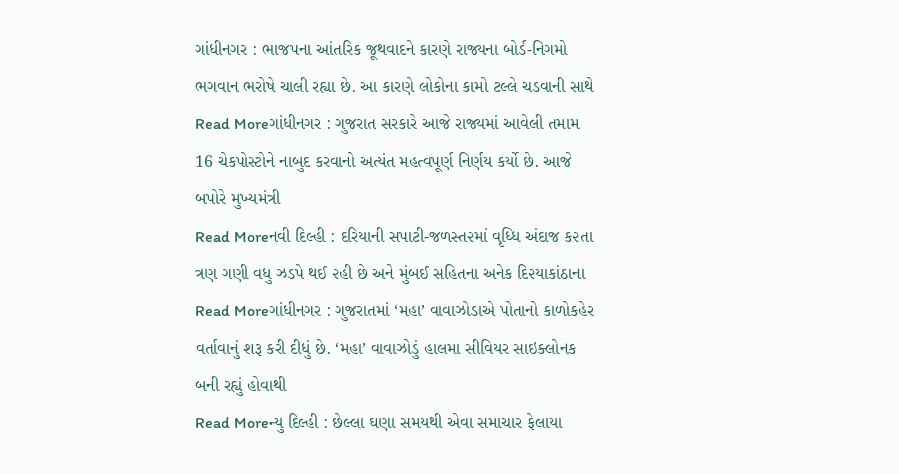ગાંધીનગર : ભાજપના આંતરિક જૂથવાદને કારણે રાજ્યના બોર્ડ-નિગમો ભગવાન ભરોષે ચાલી રહ્યા છે. આ કારણે લોકોના કામો ટલ્લે ચડવાની સાથે
Read Moreગાંધીનગર : ગુજરાત સરકારે આજે રાજ્યમાં આવેલી તમામ 16 ચેકપોસ્ટોને નાબુદ કરવાનો અત્યંત મહત્વપૂર્ણ નિર્ણય કર્યો છે. આજે બપોરે મુખ્યમંત્રી
Read Moreનવી દિલ્હી : દરિયાની સપાટી-જળસ્ત૨માં વૃધ્ધિ અંદાજ ક૨તા ત્રણ ગણી વધુ ઝડપે થઈ ૨હી છે અને મુંબઈ સહિતના અનેક દિ૨યાકાંઠાના
Read Moreગાંધીનગર : ગુજરાતમાં ‘મહા’ વાવાઝોડાએ પોતાનો કાળોકહેર વર્તાવાનું શરૂ કરી દીધું છે. ‘મહા’ વાવાઝોડું હાલમા સીવિયર સાઇક્લોનક બની રહ્યું હોવાથી
Read Moreન્યુ દિલ્હી : છેલ્લા ઘણા સમયથી એવા સમાચાર ફેલાયા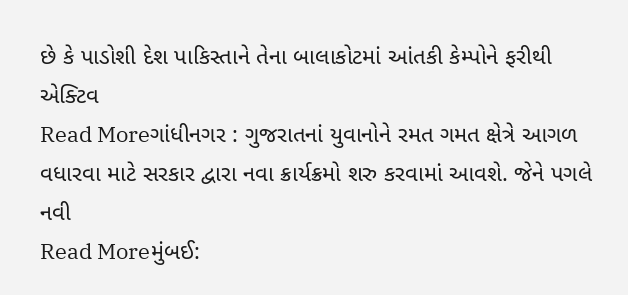છે કે પાડોશી દેશ પાકિસ્તાને તેના બાલાકોટમાં આંતકી કેમ્પોને ફરીથી એક્ટિવ
Read Moreગાંધીનગર : ગુજરાતનાં યુવાનોને રમત ગમત ક્ષેત્રે આગળ વધારવા માટે સરકાર દ્વારા નવા ક્રાર્યક્રમો શરુ કરવામાં આવશે. જેને પગલે નવી
Read Moreમુંબઈ: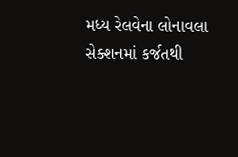મધ્ય રેલવેના લોનાવલા સેક્શનમાં કર્જતથી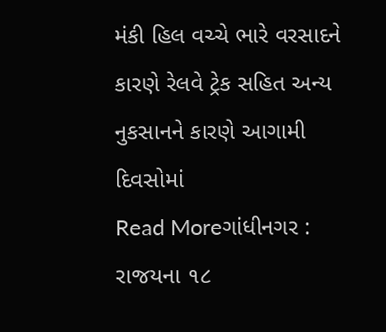મંકી હિલ વચ્ચે ભારે વરસાદને કારણે રેલવે ટ્રેક સહિત અન્ય નુકસાનને કારણે આગામી દિવસોમાં
Read Moreગાંધીનગર : રાજયના ૧૮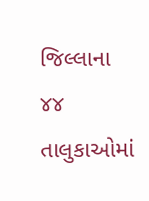જિલ્લાના ૪૪ તાલુકાઓમાં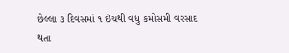છેલ્લા ૩ દિવસમાં ૧ ઇંચથી વધુ કમોસમી વરસાદ થતા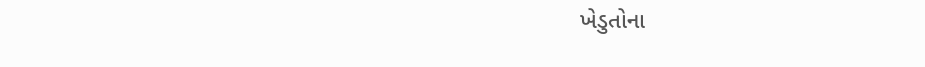ખેડુતોના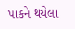પાકને થયેલા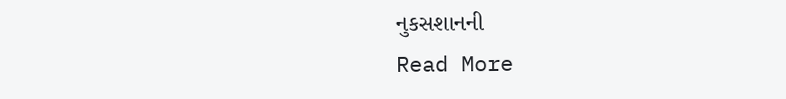નુકસશાનની
Read More